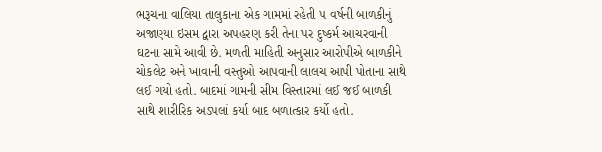ભરૂચના વાલિયા તાલુકાના એક ગામમાં રહેતી ૫ વર્ષની બાળકીનું અજાણ્યા ઇસમ દ્વારા અપહરણ કરી તેના પર દુષ્કર્મ આચરવાની ઘટના સામે આવી છે. મળતી માહિતી અનુસાર આરોપીએ બાળકીને ચોકલેટ અને ખાવાની વસ્તુઓ આપવાની લાલચ આપી પોતાના સાથે લઈ ગયો હતો. બાદમાં ગામની સીમ વિસ્તારમાં લઈ જઈ બાળકી સાથે શારીરિક અડપલાં કર્યા બાદ બળાત્કાર કર્યો હતો.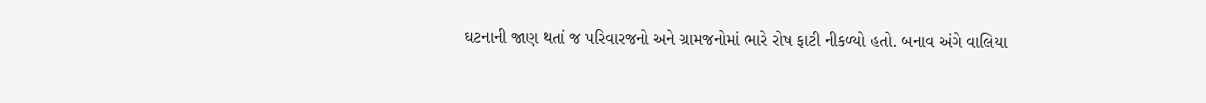ઘટનાની જાણ થતાં જ પરિવારજનો અને ગ્રામજનોમાં ભારે રોષ ફાટી નીકળ્યો હતો. બનાવ અંગે વાલિયા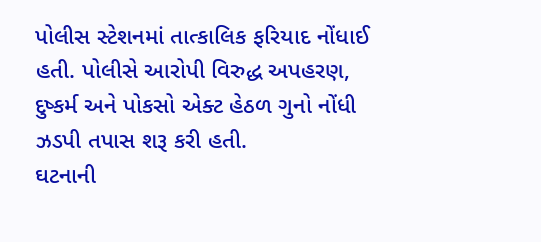પોલીસ સ્ટેશનમાં તાત્કાલિક ફરિયાદ નોંધાઈ હતી. પોલીસે આરોપી વિરુદ્ધ અપહરણ, દુષ્કર્મ અને પોકસો એક્ટ હેઠળ ગુનો નોંધી ઝડપી તપાસ શરૂ કરી હતી.
ઘટનાની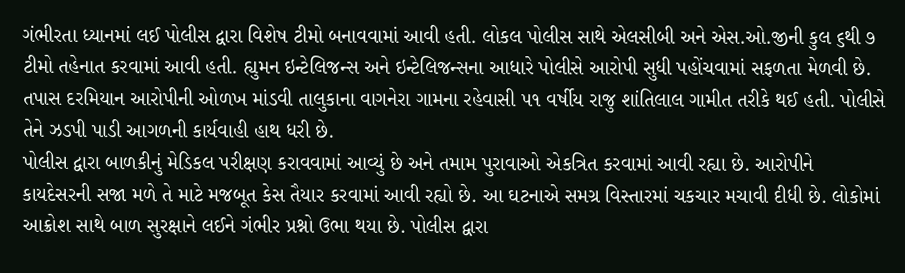ગંભીરતા ધ્યાનમાં લઈ પોલીસ દ્વારા વિશેષ ટીમો બનાવવામાં આવી હતી. લોકલ પોલીસ સાથે એલસીબી અને એસ.ઓ.જીની કુલ ૬થી ૭ ટીમો તહેનાત કરવામાં આવી હતી. હ્યુમન ઇન્ટેલિજન્સ અને ઇન્ટેલિજન્સના આધારે પોલીસે આરોપી સુધી પહોંચવામાં સફળતા મેળવી છે. તપાસ દરમિયાન આરોપીની ઓળખ માંડવી તાલુકાના વાગનેરા ગામના રહેવાસી ૫૧ વર્ષીય રાજુ શાંતિલાલ ગામીત તરીકે થઈ હતી. પોલીસે તેને ઝડપી પાડી આગળની કાર્યવાહી હાથ ધરી છે.
પોલીસ દ્વારા બાળકીનું મેડિકલ પરીક્ષણ કરાવવામાં આવ્યું છે અને તમામ પુરાવાઓ એકત્રિત કરવામાં આવી રહ્યા છે. આરોપીને કાયદેસરની સજા મળે તે માટે મજબૂત કેસ તૈયાર કરવામાં આવી રહ્યો છે. આ ઘટનાએ સમગ્ર વિસ્તારમાં ચકચાર મચાવી દીધી છે. લોકોમાં આક્રોશ સાથે બાળ સુરક્ષાને લઈને ગંભીર પ્રશ્નો ઉભા થયા છે. પોલીસ દ્વારા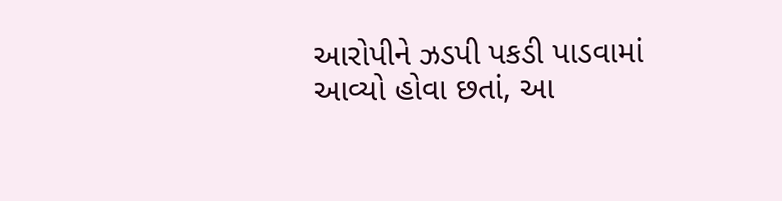આરોપીને ઝડપી પકડી પાડવામાં આવ્યો હોવા છતાં, આ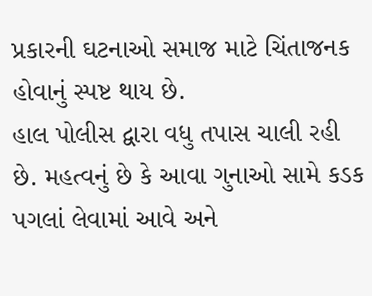પ્રકારની ઘટનાઓ સમાજ માટે ચિંતાજનક હોવાનું સ્પષ્ટ થાય છે.
હાલ પોલીસ દ્વારા વધુ તપાસ ચાલી રહી છે. મહત્વનું છે કે આવા ગુનાઓ સામે કડક પગલાં લેવામાં આવે અને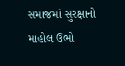સમાજમાં સુરક્ષાનો માહોલ ઉભો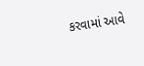કરવામાં આવે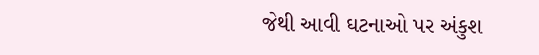જેથી આવી ઘટનાઓ પર અંકુશ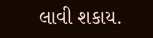લાવી શકાય.